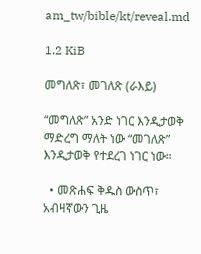am_tw/bible/kt/reveal.md

1.2 KiB

መግለጽ፣ መገለጽ (ራእይ)

“መግለጽ” አንድ ነገር እንዲታወቅ ማድረግ ማለት ነው “መገለጽ” እንዲታወቅ የተደረገ ነገር ነው።

  • መጽሐፍ ቅዱስ ውስጥ፣ አብዛኛውን ጊዜ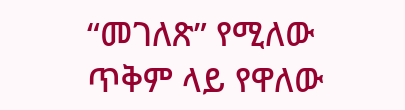“መገለጽ” የሚለው ጥቅም ላይ የዋለው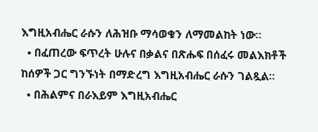እግዚአብሔር ራሱን ለሕዝቡ ማሳወቁን ለማመልከት ነው።
  • በፈጠረው ፍጥረት ሁሉና በቃልና በጽሑፍ በሰፈሩ መልእክቶች ከሰዎች ጋር ግንኙነት በማድረግ እግዚአብሔር ራሱን ገልጿል።
  • በሕልምና በራእይም እግዚአብሔር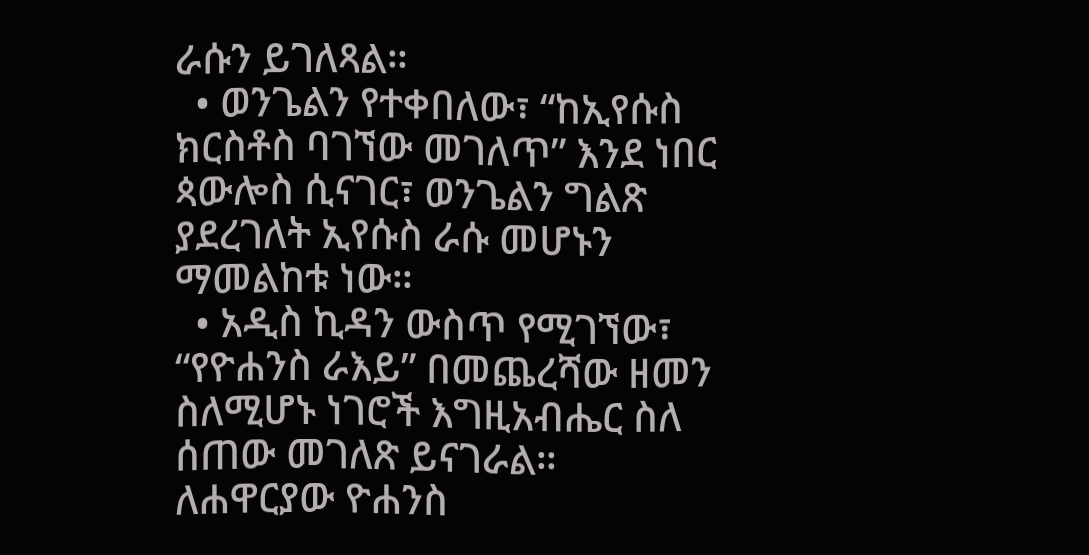ራሱን ይገለጻል።
  • ወንጌልን የተቀበለው፣ “ከኢየሱስ ክርስቶስ ባገኘው መገለጥ” እንደ ነበር ጳውሎስ ሲናገር፣ ወንጌልን ግልጽ ያደረገለት ኢየሱስ ራሱ መሆኑን ማመልከቱ ነው።
  • አዲስ ኪዳን ውስጥ የሚገኘው፣ “የዮሐንስ ራእይ” በመጨረሻው ዘመን ስለሚሆኑ ነገሮች እግዚአብሔር ስለ ሰጠው መገለጽ ይናገራል። ለሐዋርያው ዮሐንስ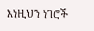እነዚህን ነገሮች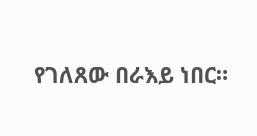የገለጸው በራእይ ነበር።